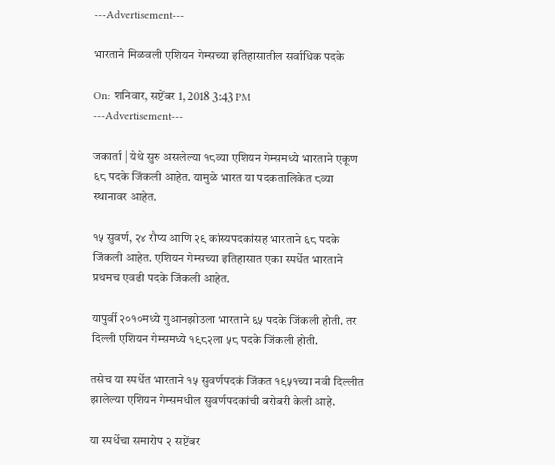---Advertisement---

भारताने मिळवली एशियन गेम्सच्या इतिहासातील सर्वाधिक पदके

On: शनिवार, सप्टेंबर 1, 2018 3:43 PM
---Advertisement---

जकार्ता | येथे सुरु असलेल्या १८व्या एशियन गेम्समध्ये भारताने एकूण ६८ पदके जिंकली आहेत. यामुळे भारत या पदकतालिकेत ८व्या स्थानावर आहेत.

१५ सुवर्ण, २४ रौप्य आणि २९ कांस्यपदकांसह भारताने ६८ पदके जिंकली आहेत. एशियन गेम्सच्या इतिहासात एका स्पर्धेत भारताने प्रथमच एवढी पदके जिंकली आहेत.

यापुर्वी २०१०मध्ये गुआनझोउला भारताने ६५ पदके जिंकली होती. तर दिल्ली एशियन गेम्समध्ये १९८२ला ५८ पदके जिंकली होती.

तसेच या स्पर्धेत भारताने १५ सुवर्णपदकं जिंकत १९५१च्या नवी दिल्लीत झालेल्या एशियन गेम्समधील सुवर्णपदकांची बरोबरी केली आहे.

या स्पर्धेचा समारोप २ सप्टेंबर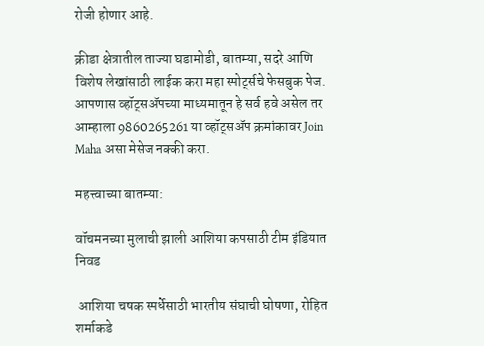रोजी होणार आहे.

क्रीडा क्षेत्रातील ताज्या घडामोडी, बातम्या, सदरे आणि विशेष लेखांसाठी लाईक करा महा स्पोर्ट्सचे फेसबुक पेज. आपणास व्हॉट्सॲपच्या माध्यमातून हे सर्व हवे असेल तर आम्हाला 9860265261 या व्हॉट्सॲप क्रमांकावर Join Maha असा मेसेज नक्की करा.

महत्त्वाच्या बातम्या:

वॉचमनच्या मुलाची झाली आशिया कपसाठी टीम इंडियात निवड

 आशिया चषक स्पर्धेसाठी भारतीय संघाची घोषणा, रोहित शर्माकडे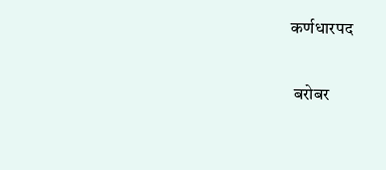कर्णधारपद

 बरोबर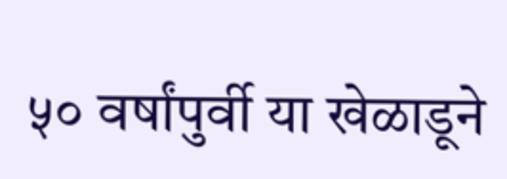५० वर्षांपुर्वी या खेळाडूने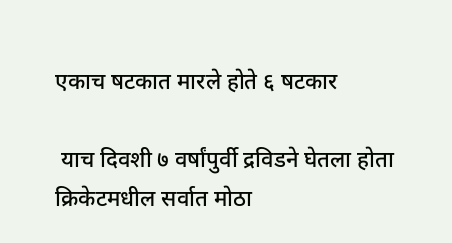एकाच षटकात मारले होते ६ षटकार

 याच दिवशी ७ वर्षांपुर्वी द्रविडने घेतला होता क्रिकेटमधील सर्वात मोठा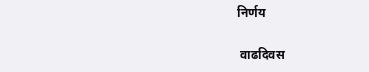निर्णय

 वाढदिवस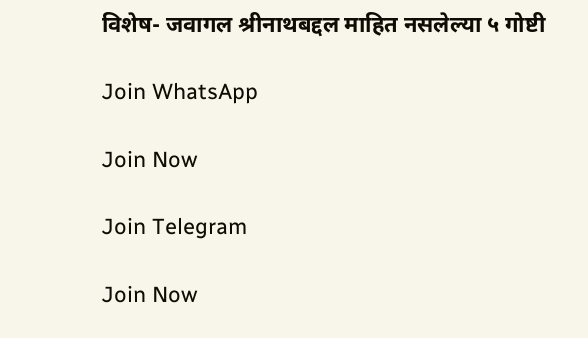विशेष- जवागल श्रीनाथबद्दल माहित नसलेल्या ५ गोष्टी

Join WhatsApp

Join Now

Join Telegram

Join Now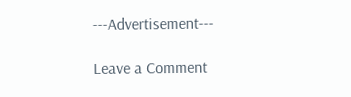---Advertisement---

Leave a Comment